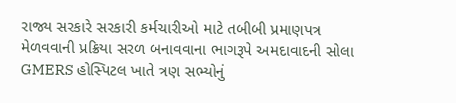રાજ્ય સરકારે સરકારી કર્મચારીઓ માટે તબીબી પ્રમાણપત્ર મેળવવાની પ્રક્રિયા સરળ બનાવવાના ભાગરૂપે અમદાવાદની સોલા GMERS હોસ્પિટલ ખાતે ત્રણ સભ્યોનું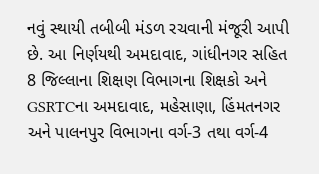નવું સ્થાયી તબીબી મંડળ રચવાની મંજૂરી આપી છે. આ નિર્ણયથી અમદાવાદ, ગાંધીનગર સહિત 8 જિલ્લાના શિક્ષણ વિભાગના શિક્ષકો અને GSRTCના અમદાવાદ, મહેસાણા, હિંમતનગર અને પાલનપુર વિભાગના વર્ગ-3 તથા વર્ગ-4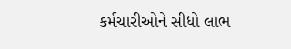કર્મચારીઓને સીધો લાભ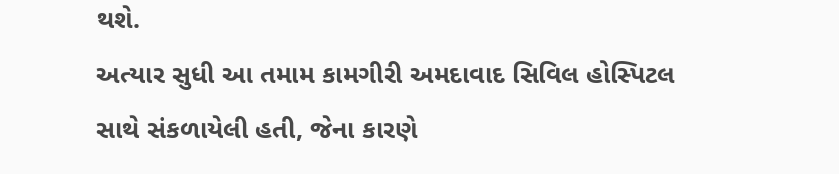થશે.
અત્યાર સુધી આ તમામ કામગીરી અમદાવાદ સિવિલ હોસ્પિટલ સાથે સંકળાયેલી હતી, જેના કારણે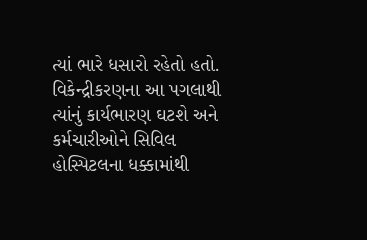ત્યાં ભારે ધસારો રહેતો હતો. વિકેન્દ્રીકરણના આ પગલાથી ત્યાંનું કાર્યભારણ ઘટશે અને કર્મચારીઓને સિવિલ હોસ્પિટલના ધક્કામાંથી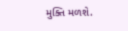મુક્તિ મળશે.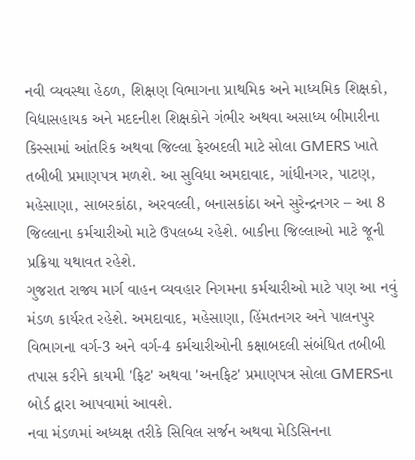નવી વ્યવસ્થા હેઠળ, શિક્ષણ વિભાગના પ્રાથમિક અને માધ્યમિક શિક્ષકો, વિદ્યાસહાયક અને મદદનીશ શિક્ષકોને ગંભીર અથવા અસાધ્ય બીમારીના કિસ્સામાં આંતરિક અથવા જિલ્લા ફેરબદલી માટે સોલા GMERS ખાતે તબીબી પ્રમાણપત્ર મળશે. આ સુવિધા અમદાવાદ, ગાંધીનગર, પાટણ, મહેસાણા, સાબરકાંઠા, અરવલ્લી, બનાસકાંઠા અને સુરેન્દ્રનગર – આ 8 જિલ્લાના કર્મચારીઓ માટે ઉપલબ્ધ રહેશે. બાકીના જિલ્લાઓ માટે જૂની પ્રક્રિયા યથાવત રહેશે.
ગુજરાત રાજ્ય માર્ગ વાહન વ્યવહાર નિગમના કર્મચારીઓ માટે પણ આ નવું મંડળ કાર્યરત રહેશે. અમદાવાદ, મહેસાણા, હિંમતનગર અને પાલનપુર વિભાગના વર્ગ-3 અને વર્ગ-4 કર્મચારીઓની કક્ષાબદલી સંબંધિત તબીબી તપાસ કરીને કાયમી 'ફિટ' અથવા 'અનફિટ' પ્રમાણપત્ર સોલા GMERSના બોર્ડ દ્વારા આપવામાં આવશે.
નવા મંડળમાં અધ્યક્ષ તરીકે સિવિલ સર્જન અથવા મેડિસિનના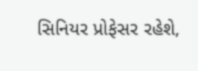સિનિયર પ્રોફેસર રહેશે,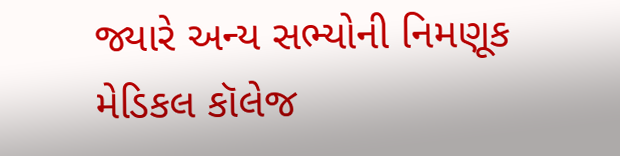જ્યારે અન્ય સભ્યોની નિમણૂક મેડિકલ કૉલેજ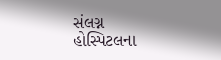સંલગ્ન હોસ્પિટલના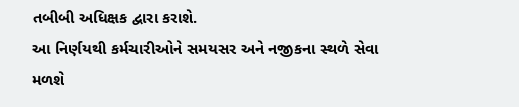તબીબી અધિક્ષક દ્વારા કરાશે.
આ નિર્ણયથી કર્મચારીઓને સમયસર અને નજીકના સ્થળે સેવા મળશે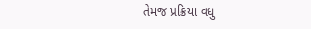તેમજ પ્રક્રિયા વધુ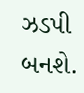ઝડપી બનશે.